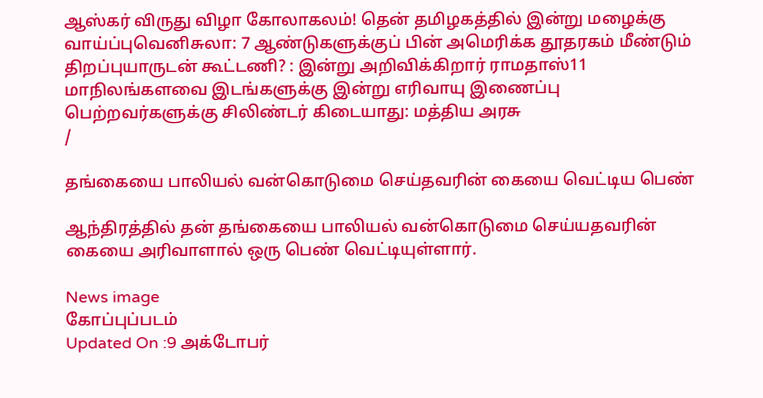ஆஸ்கர் விருது விழா கோலாகலம்! தென் தமிழகத்தில் இன்று மழைக்கு வாய்ப்புவெனிசுலா: 7 ஆண்டுகளுக்குப் பின் அமெரிக்க தூதரகம் மீண்டும் திறப்புயாருடன் கூட்டணி? : இன்று அறிவிக்கிறார் ராமதாஸ்11 மாநிலங்களவை இடங்களுக்கு இன்று எரிவாயு இணைப்பு பெற்றவர்களுக்கு சிலிண்டர் கிடையாது: மத்திய அரசு
/

தங்கையை பாலியல் வன்கொடுமை செய்தவரின் கையை வெட்டிய பெண்

ஆந்திரத்தில் தன் தங்கையை பாலியல் வன்கொடுமை செய்யதவரின் கையை அரிவாளால் ஒரு பெண் வெட்டியுள்ளார்.

News image
கோப்புப்படம்
Updated On :9 அக்டோபர்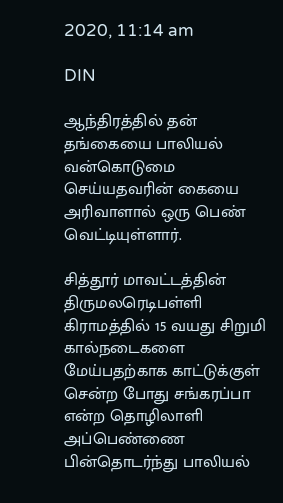2020, 11:14 am

DIN

ஆந்திரத்தில் தன் தங்கையை பாலியல் வன்கொடுமை செய்யதவரின் கையை அரிவாளால் ஒரு பெண் வெட்டியுள்ளார்.

சித்தூர் மாவட்டத்தின் திருமலரெடிபள்ளி கிராமத்தில் 15 வயது சிறுமி கால்நடைகளை மேய்பதற்காக காட்டுக்குள் சென்ற போது சங்கரப்பா என்ற தொழிலாளி அப்பெண்ணை பின்தொடர்ந்து பாலியல்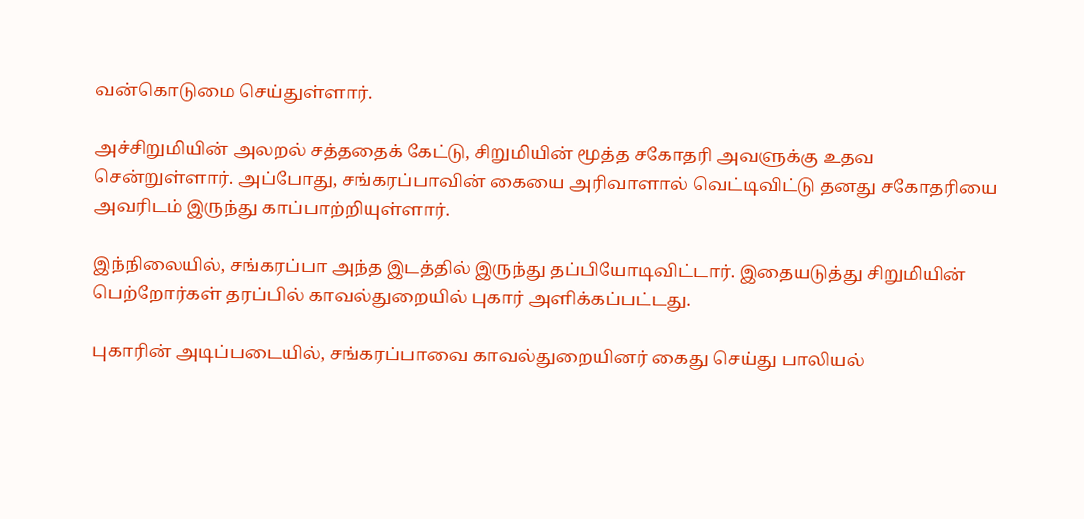வன்கொடுமை செய்துள்ளார்.

அச்சிறுமியின் அலறல் சத்ததைக் கேட்டு, சிறுமியின் மூத்த சகோதரி அவளுக்கு உதவ சென்றுள்ளார். அப்போது, சங்கரப்பாவின் கையை அரிவாளால் வெட்டிவிட்டு தனது சகோதரியை அவரிடம் இருந்து காப்பாற்றியுள்ளார்.

இந்நிலையில், சங்கரப்பா அந்த இடத்தில் இருந்து தப்பியோடிவிட்டார். இதையடுத்து சிறுமியின் பெற்றோர்கள் தரப்பில் காவல்துறையில் புகார் அளிக்கப்பட்டது.

புகாரின் அடிப்படையில், சங்கரப்பாவை காவல்துறையினர் கைது செய்து பாலியல்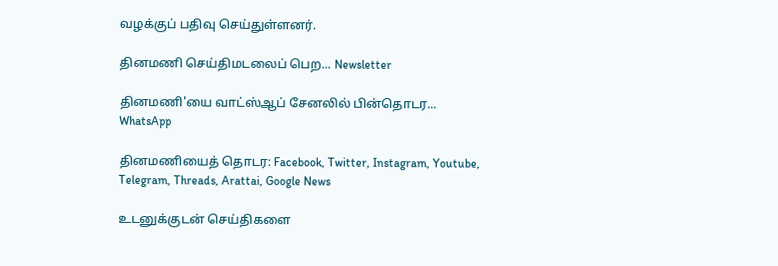வழக்குப் பதிவு செய்துள்ளனர்.

தினமணி செய்திமடலைப் பெற... Newsletter

தினமணி'யை வாட்ஸ்ஆப் சேனலில் பின்தொடர... WhatsApp

தினமணியைத் தொடர: Facebook, Twitter, Instagram, Youtube, Telegram, Threads, Arattai, Google News

உடனுக்குடன் செய்திகளை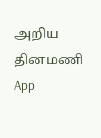அறிய தினமணி App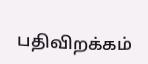பதிவிறக்கம்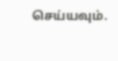செய்யவும்.